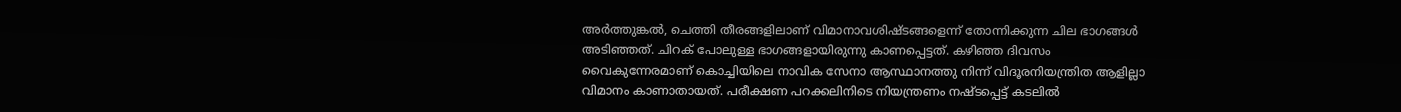അര്‍ത്തുങ്കല്‍, ചെത്തി തീരങ്ങളിലാണ് വിമാനാവശിഷ്‌ടങ്ങളെന്ന് തോന്നിക്കുന്ന ചില ഭാഗങ്ങള്‍ അടിഞ്ഞത്. ചിറക് പോലുള്ള ഭാഗങ്ങളായിരുന്നു കാണപ്പെട്ടത്. കഴിഞ്ഞ ദിവസം വൈകുന്നേരമാണ് കൊച്ചിയിലെ നാവിക സേനാ ആസ്ഥാനത്തു നിന്ന് വിദൂരനിയന്ത്രിത ആളില്ലാ വിമാനം കാണാതായത്. പരീക്ഷണ പറക്കലിനിടെ നിയന്ത്രണം നഷ്‌ടപ്പെട്ട് കടലില്‍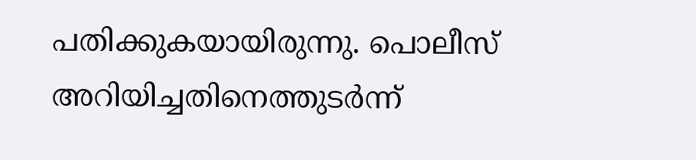പതിക്കുകയായിരുന്നു. പൊലീസ് അറിയിച്ചതിനെത്തുടര്‍ന്ന്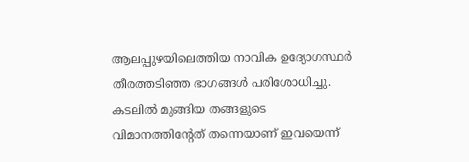ആലപ്പുഴയിലെത്തിയ നാവിക ഉദ്യോഗസ്ഥര്‍ തീരത്തടിഞ്ഞ ഭാഗങ്ങള്‍ പരിശോധിച്ചു. കടലില്‍ മുങ്ങിയ തങ്ങളുടെ വിമാനത്തിന്റേത് തന്നെയാണ് ഇവയെന്ന്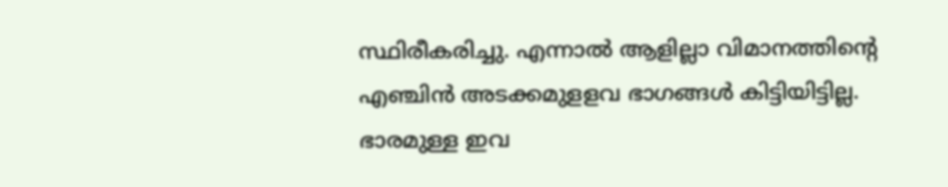സ്ഥിരീകരിച്ചു. എന്നാല്‍ ആളില്ലാ വിമാനത്തിന്റെ എഞ്ചിന്‍ അടക്കമുളളവ ഭാഗങ്ങള്‍ കിട്ടിയിട്ടില്ല. ഭാരമുള്ള ഇവ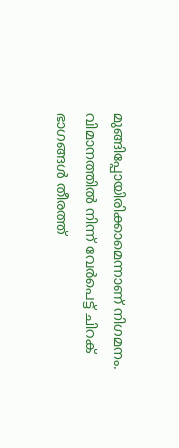മുങ്ങിപ്പോയിരിക്കാമെന്നാണ് നിഗമനം. വിമാനത്തില്‍ നിന്ന് വേര്‍പെട്ട് ചിറക് ഭാഗങ്ങള്‍ തീരത്ത്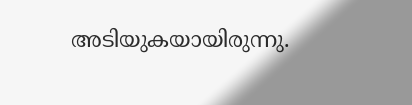അടിയുകയായിരുന്നു.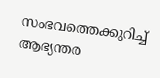സംഭവത്തെക്കുറിച്ച് ആഭ്യന്തര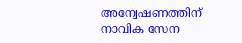അന്വേഷണത്തിന് നാവിക സേന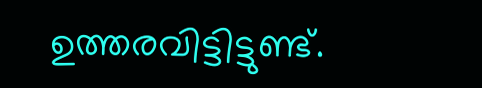ഉത്തരവിട്ടിട്ടുണ്ട്.